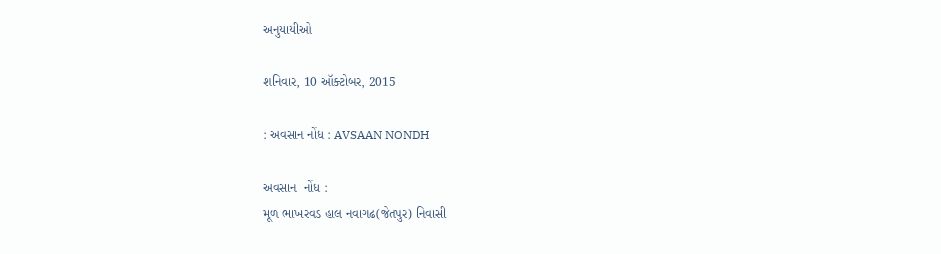અનુયાયીઓ

શનિવાર, 10 ઑક્ટોબર, 2015

: અવસાન નોંધ : AVSAAN NONDH

અવસાન  નોંધ :
મૂળ ભાખરવડ હાલ નવાગઢ(જેતપુર) નિવાસી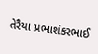તેરૈયા પ્રભાશંકરભાઈ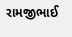રામજીભાઈ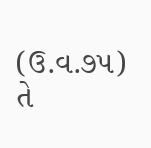(ઉ.વ.૭૫) તે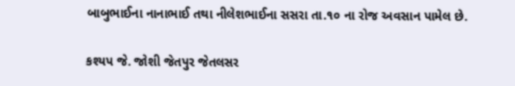બાબુભાઈના નાનાભાઈ તથા નીલેશભાઈના સસરા તા.૧૦ ના રોજ અવસાન પામેલ છે.

કશ્યપ જે. જોશી જેતપુર જેતલસર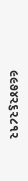૯૯૭૪૨૬૨૮૧૨